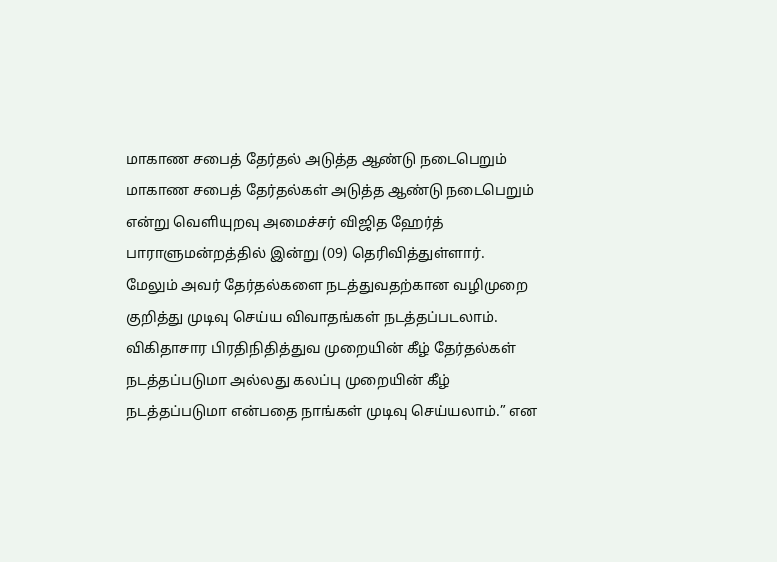மாகாண சபைத் தேர்தல் அடுத்த ஆண்டு நடைபெறும்
மாகாண சபைத் தேர்தல்கள் அடுத்த ஆண்டு நடைபெறும் என்று வெளியுறவு அமைச்சர் விஜித ஹேர்த் பாராளுமன்றத்தில் இன்று (09) தெரிவித்துள்ளார்.
மேலும் அவர் தேர்தல்களை நடத்துவதற்கான வழிமுறை குறித்து முடிவு செய்ய விவாதங்கள் நடத்தப்படலாம். விகிதாசார பிரதிநிதித்துவ முறையின் கீழ் தேர்தல்கள் நடத்தப்படுமா அல்லது கலப்பு முறையின் கீழ் நடத்தப்படுமா என்பதை நாங்கள் முடிவு செய்யலாம்.” என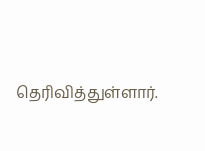தெரிவித்துள்ளார்.